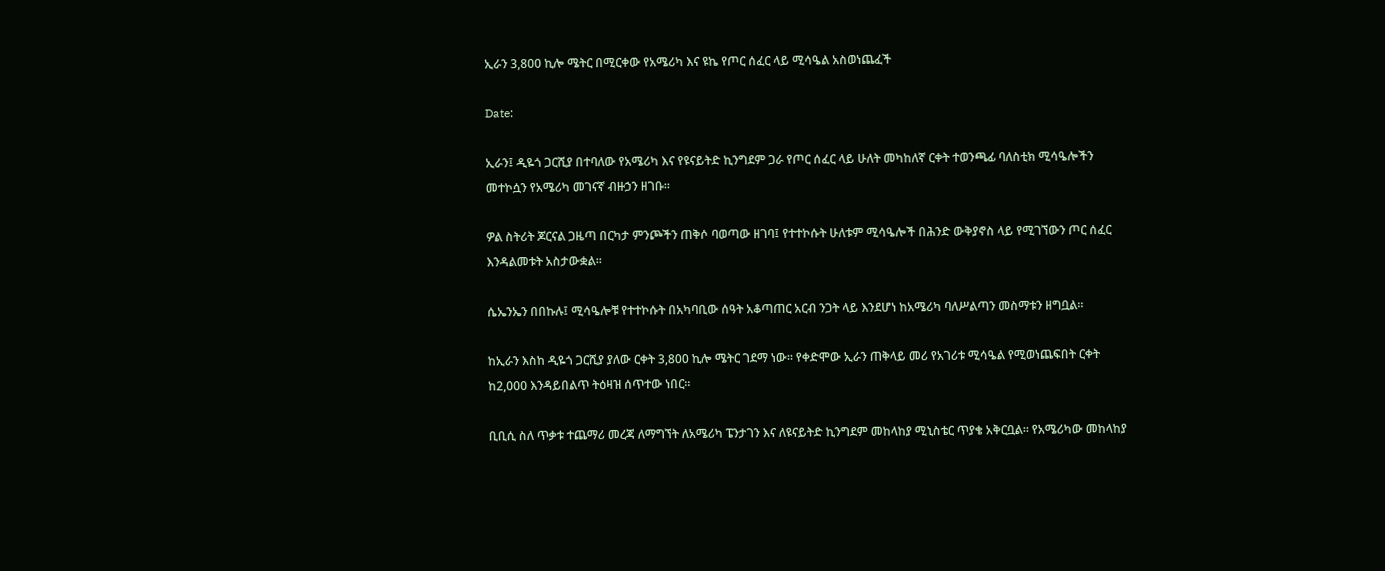ኢራን 3,800 ኪሎ ሜትር በሚርቀው የአሜሪካ እና ዩኬ የጦር ሰፈር ላይ ሚሳዔል አስወነጨፈች

Date:

ኢራን፤ ዲዬጎ ጋርሺያ በተባለው የአሜሪካ እና የዩናይትድ ኪንግደም ጋራ የጦር ሰፈር ላይ ሁለት መካከለኛ ርቀት ተወንጫፊ ባለስቲክ ሚሳዔሎችን መተኮሷን የአሜሪካ መገናኛ ብዙኃን ዘገቡ።

ዎል ስትሪት ጆርናል ጋዜጣ በርካታ ምንጮችን ጠቅሶ ባወጣው ዘገባ፤ የተተኮሱት ሁለቱም ሚሳዔሎች በሕንድ ውቅያኖስ ላይ የሚገኘውን ጦር ሰፈር እንዳልመቱት አስታውቋል።

ሴኤንኤን በበኩሉ፤ ሚሳዔሎቹ የተተኮሱት በአካባቢው ሰዓት አቆጣጠር አርብ ንጋት ላይ እንደሆነ ከአሜሪካ ባለሥልጣን መስማቱን ዘግቧል።

ከኢራን እስከ ዲዬጎ ጋርሺያ ያለው ርቀት 3,800 ኪሎ ሜትር ገደማ ነው። የቀድሞው ኢራን ጠቅላይ መሪ የአገሪቱ ሚሳዔል የሚወነጨፍበት ርቀት ከ2,000 እንዳይበልጥ ትዕዛዝ ሰጥተው ነበር።

ቢቢሲ ስለ ጥቃቱ ተጨማሪ መረጃ ለማግኘት ለአሜሪካ ፔንታገን እና ለዩናይትድ ኪንግደም መከላከያ ሚኒስቴር ጥያቄ አቅርቧል። የአሜሪካው መከላከያ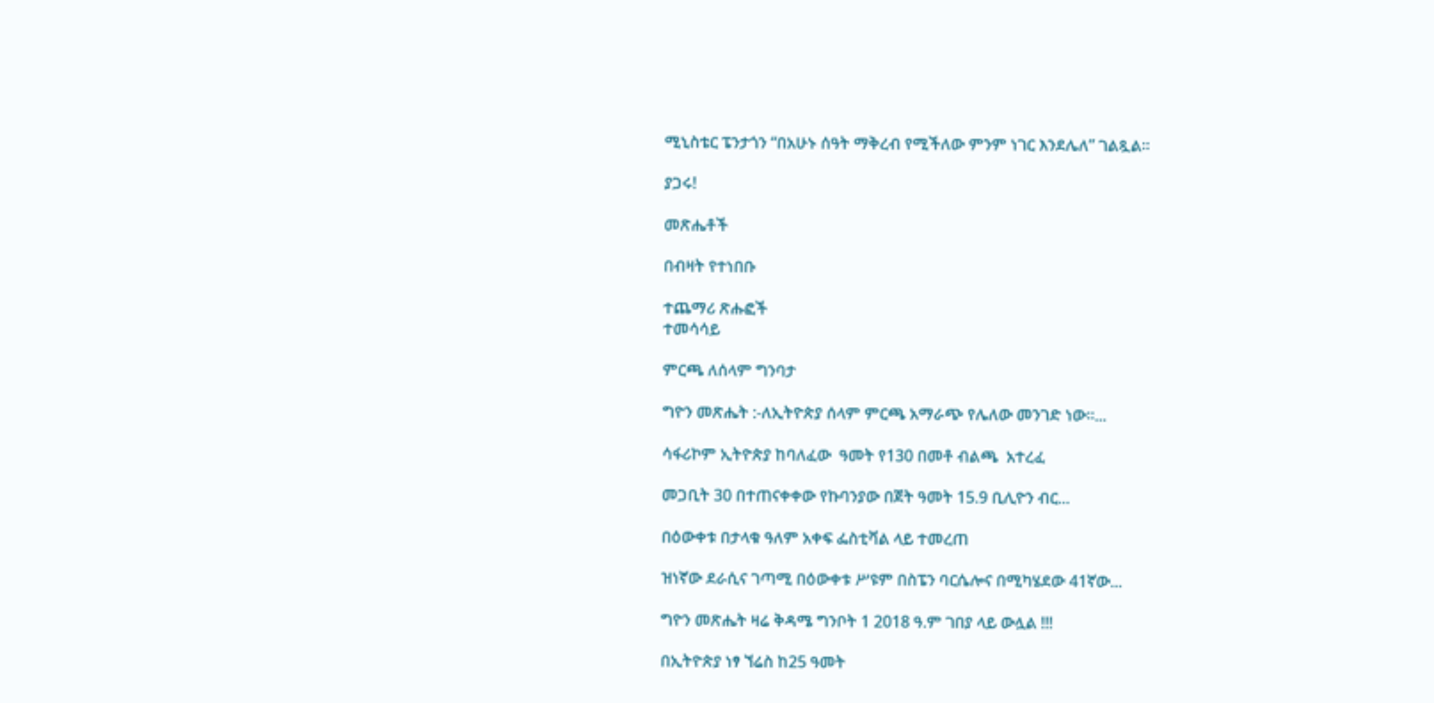ሚኒስቴር ፔንታጎን “በአሁኑ ሰዓት ማቅረብ የሚችለው ምንም ነገር እንደሌለ” ገልጿል።

ያጋሩ!

መጽሔቶች

በብዛት የተነበቡ

ተጨማሪ ጽሑፎች
ተመሳሳይ

ምርጫ ለሰላም ግንባታ

ግዮን መጽሔት :-ለኢትዮጵያ ሰላም ምርጫ አማራጭ የሌለው መንገድ ነው።...

ሳፋሪኮም ኢትዮጵያ ከባለፈው  ዓመት የ130 በመቶ ብልጫ  አተረፈ

መጋቢት 30 በተጠናቀቀው የኩባንያው በጀት ዓመት 15.9 ቢሊዮን ብር...

በዕውቀቱ በታላቁ ዓለም አቀፍ ፌስቲቫል ላይ ተመረጠ

ዝነኛው ደራሲና ገጣሚ በዕውቀቱ ሥዩም በስፔን ባርሴሎና በሚካሄደው 41ኛው...

ግዮን መጽሔት ዛሬ ቅዳሜ ግንቦት 1 2018 ዓ.ም ገበያ ላይ ውሏል !!!

በኢትዮጵያ ነፃ ኘሬስ ከ25 ዓመት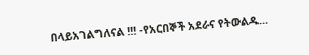በላይአገልግለናል !!! -የአርበኞች አደራና የትውልዱ...